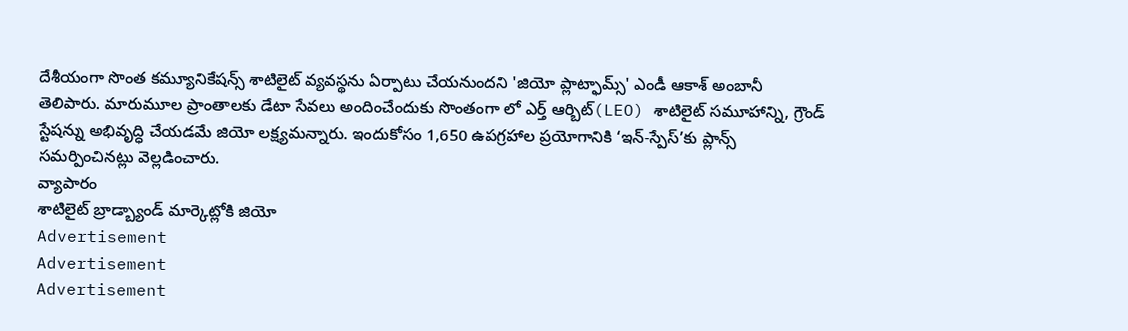దేశీయంగా సొంత కమ్యూనికేషన్స్ శాటిలైట్ వ్యవస్థను ఏర్పాటు చేయనుందని 'జియో ప్లాట్ఫామ్స్' ఎండీ ఆకాశ్ అంబానీ తెలిపారు. మారుమూల ప్రాంతాలకు డేటా సేవలు అందించేందుకు సొంతంగా లో ఎర్త్ ఆర్బిట్(LEO) శాటిలైట్ సమూహాన్ని, గ్రౌండ్ స్టేషన్ను అభివృద్ధి చేయడమే జియో లక్ష్యమన్నారు. ఇందుకోసం 1,650 ఉపగ్రహాల ప్రయోగానికి ‘ఇన్-స్పేస్’కు ప్లాన్స్ సమర్పించినట్లు వెల్లడించారు.
వ్యాపారం
శాటిలైట్ బ్రాడ్బ్యాండ్ మార్కెట్లోకి జియో
Advertisement
Advertisement
Advertisement